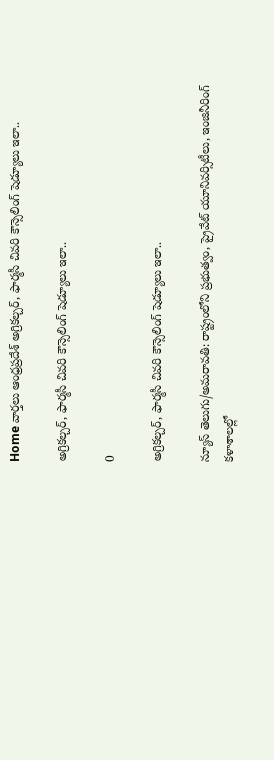Home వార్తలు ఆంధ్రప్రదేశ్‌ అగ్రికల్చర్‌, ఫార్మసీ చివరి కౌన్సెలింగ్‌ షెడ్యూలు ఇలా..

అగ్రికల్చర్‌, ఫార్మసీ చివరి కౌన్సెలింగ్‌ షెడ్యూలు ఇలా..

0

అగ్రికల్చర్‌, ఫార్మసీ చివరి కౌన్సెలింగ్‌ షెడ్యూలు ఇలా..

న్యూస్ తెలుగు/అమరావతి: రాష్ట్రంలోని ప్రభుత్వం, ప్రైవేట్‌ యూనివర్సిటీలు, ఇంజినీరింగ్‌ కళాశాలల్లో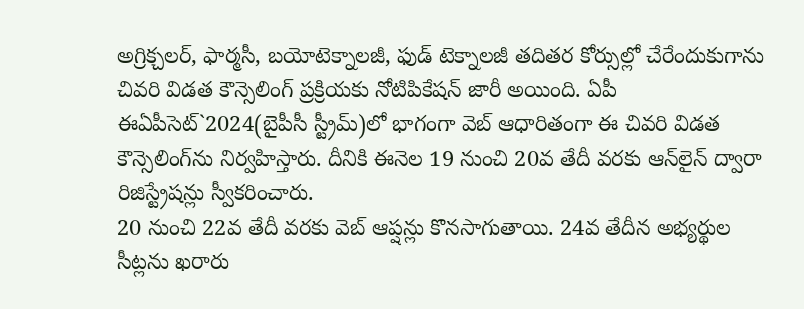అగ్రిక్చలర్‌, ఫార్మసీ, బయోటెక్నాలజీ, ఫుడ్‌ టెక్నాలజీ తదితర కోర్సుల్లో చేరేందుకుగాను చివరి విడత కౌన్సెలింగ్‌ ప్రక్రియకు నోటిపికేషన్‌ జారీ అయింది. ఏపీ ఈఏపీసెట్‌`2024(బైపీసీ స్ట్రీమ్‌)లో భాగంగా వెబ్‌ ఆధారితంగా ఈ చివరి విడత కౌన్సెలింగ్‌ను నిర్వహిస్తారు. దీనికి ఈనెల 19 నుంచి 20వ తేదీ వరకు ఆన్‌లైన్‌ ద్వారా రిజిస్ట్రేషన్లు స్వీకరించారు.
20 నుంచి 22వ తేదీ వరకు వెబ్‌ ఆప్షన్లు కొనసాగుతాయి. 24వ తేదీన అభ్యర్థుల సీట్లను ఖరారు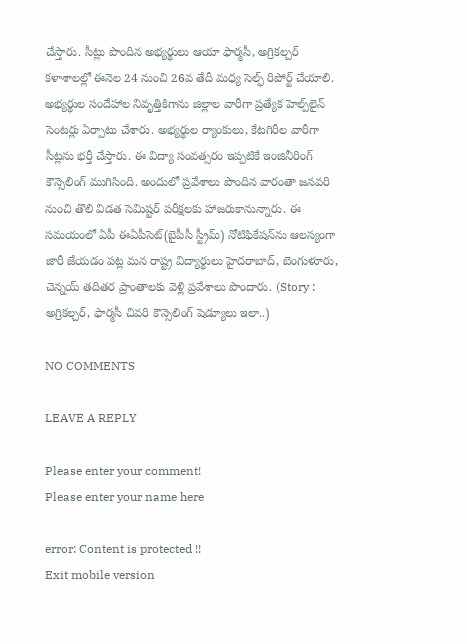చేస్తారు. సీట్లు పొందిన అభ్యర్థులు ఆయా ఫార్మసీ, అగ్రికల్చర్‌ కళాశాలల్లో ఈనెల 24 నుంచి 26వ తేదీ మధ్య సెల్ఫ్‌ రిపోర్ట్‌ చేయాలి. అభ్యర్థుల సందేహాల నివృత్తికిగాను జిల్లాల వారీగా ప్రత్యేక హెల్ప్‌లైన్‌ సెంటర్లు ఏర్పాటు చేశారు. అభ్యర్థుల ర్యాంకులు, కేటగిరీల వారీగా సీట్లను భర్తీ చేస్తారు. ఈ విద్యా సంవత్సరం ఇప్పటికే ఇంజినీరింగ్‌ కౌన్సెలింగ్‌ ముగిసింది. అందులో ప్రవేశాలు పొందిన వారంతా జనవరి నుంచి తొలి విడత సెమిష్టర్‌ పరీక్షలకు హాజరుకానున్నారు. ఈ సమయంలో ఏపీ ఈఏపీసెట్‌(బైపీసీ స్ట్రీమ్‌) నోటిఫికేషన్‌ను ఆలస్యంగా జారీ జేయడం పట్ల మన రాష్ట్ర విద్యార్థులు హైదరాబాద్‌, బెంగుళూరు, చెన్నయ్‌ తదితర ప్రాంతాలకు వెళ్లి ప్రవేశాలు పొందారు. (Story : అగ్రికల్చర్‌, ఫార్మసీ చివరి కౌన్సెలింగ్‌ షెడ్యూలు ఇలా..)

NO COMMENTS

LEAVE A REPLY

Please enter your comment!
Please enter your name here

error: Content is protected !!
Exit mobile version